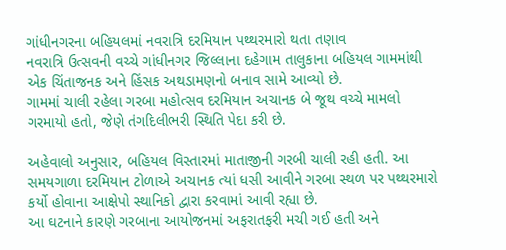ગાંધીનગરના બહિયલમાં નવરાત્રિ દરમિયાન પથ્થરમારો થતા તણાવ
નવરાત્રિ ઉત્સવની વચ્ચે ગાંધીનગર જિલ્લાના દહેગામ તાલુકાના બહિયલ ગામમાંથી એક ચિંતાજનક અને હિંસક અથડામણનો બનાવ સામે આવ્યો છે.
ગામમાં ચાલી રહેલા ગરબા મહોત્સવ દરમિયાન અચાનક બે જૂથ વચ્ચે મામલો ગરમાયો હતો, જેણે તંગદિલીભરી સ્થિતિ પેદા કરી છે.

અહેવાલો અનુસાર, બહિયલ વિસ્તારમાં માતાજીની ગરબી ચાલી રહી હતી. આ સમયગાળા દરમિયાન ટોળાએ અચાનક ત્યાં ધસી આવીને ગરબા સ્થળ પર પથ્થરમારો કર્યો હોવાના આક્ષેપો સ્થાનિકો દ્વારા કરવામાં આવી રહ્યા છે.
આ ઘટનાને કારણે ગરબાના આયોજનમાં અફરાતફરી મચી ગઈ હતી અને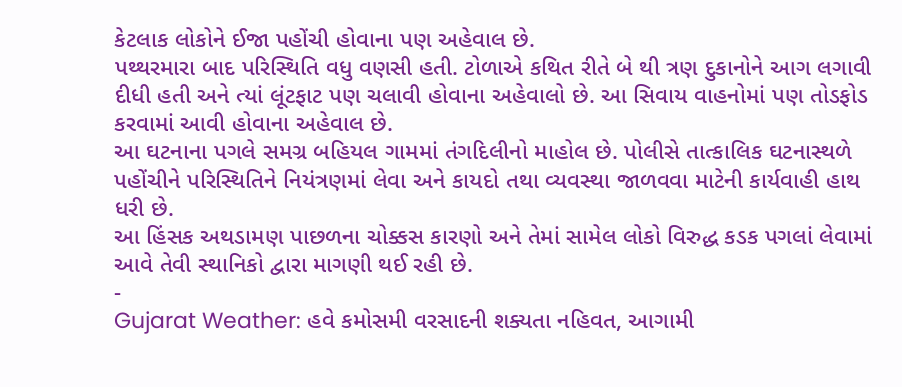કેટલાક લોકોને ઈજા પહોંચી હોવાના પણ અહેવાલ છે.
પથ્થરમારા બાદ પરિસ્થિતિ વધુ વણસી હતી. ટોળાએ કથિત રીતે બે થી ત્રણ દુકાનોને આગ લગાવી દીધી હતી અને ત્યાં લૂંટફાટ પણ ચલાવી હોવાના અહેવાલો છે. આ સિવાય વાહનોમાં પણ તોડફોડ કરવામાં આવી હોવાના અહેવાલ છે.
આ ઘટનાના પગલે સમગ્ર બહિયલ ગામમાં તંગદિલીનો માહોલ છે. પોલીસે તાત્કાલિક ઘટનાસ્થળે પહોંચીને પરિસ્થિતિને નિયંત્રણમાં લેવા અને કાયદો તથા વ્યવસ્થા જાળવવા માટેની કાર્યવાહી હાથ ધરી છે.
આ હિંસક અથડામણ પાછળના ચોક્કસ કારણો અને તેમાં સામેલ લોકો વિરુદ્ધ કડક પગલાં લેવામાં આવે તેવી સ્થાનિકો દ્વારા માગણી થઈ રહી છે.
-
Gujarat Weather: હવે કમોસમી વરસાદની શક્યતા નહિવત, આગામી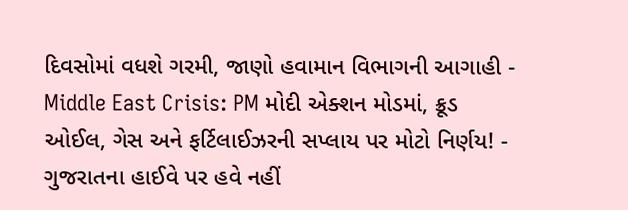દિવસોમાં વધશે ગરમી, જાણો હવામાન વિભાગની આગાહી -
Middle East Crisis: PM મોદી એક્શન મોડમાં, ક્રૂડ ઓઈલ, ગેસ અને ફર્ટિલાઈઝરની સપ્લાય પર મોટો નિર્ણય! -
ગુજરાતના હાઈવે પર હવે નહીં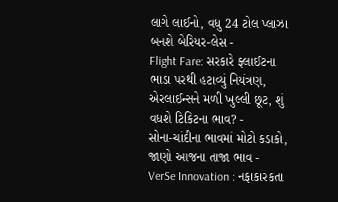લાગે લાઈનો, વધુ 24 ટોલ પ્લાઝા બનશે બેરિયર-લેસ -
Flight Fare: સરકારે ફ્લાઈટના ભાડા પરથી હટાવ્યું નિયંત્રણ, એરલાઈન્સને મળી ખુલ્લી છૂટ, શું વધશે ટિકિટના ભાવ? -
સોના-ચાંદીના ભાવમાં મોટો કડાકો, જાણો આજના તાજા ભાવ -
VerSe Innovation : નફાકારકતા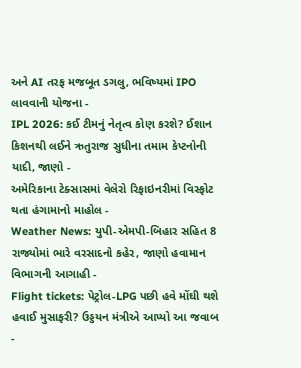અને AI તરફ મજબૂત ડગલુ, ભવિષ્યમાં IPO લાવવાની યોજના -
IPL 2026: કઈ ટીમનું નેતૃત્વ કોણ કરશે? ઈશાન કિશનથી લઈને ઋતુરાજ સુધીના તમામ કેપ્ટનોની યાદી, જાણો -
અમેરિકાના ટેક્સાસમાં વેલેરો રિફાઇનરીમાં વિસ્ફોટ થતા હંગામાનો માહોલ -
Weather News: યુપી-એમપી-બિહાર સહિત 8 રાજ્યોમાં ભારે વરસાદનો કહેર, જાણો હવામાન વિભાગની આગાહી -
Flight tickets: પેટ્રોલ-LPG પછી હવે મોંઘી થશે હવાઈ મુસાફરી? ઉડ્ડયન મંત્રીએ આપ્યો આ જવાબ -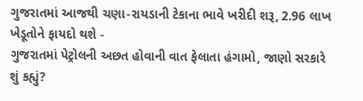ગુજરાતમાં આજથી ચણા-રાયડાની ટેકાના ભાવે ખરીદી શરૂ, 2.96 લાખ ખેડૂતોને ફાયદો થશે -
ગુજરાતમાં પેટ્રોલની અછત હોવાની વાત ફેલાતા હંગામો, જાણો સરકારે શું કહ્યું?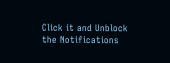Click it and Unblock the Notifications